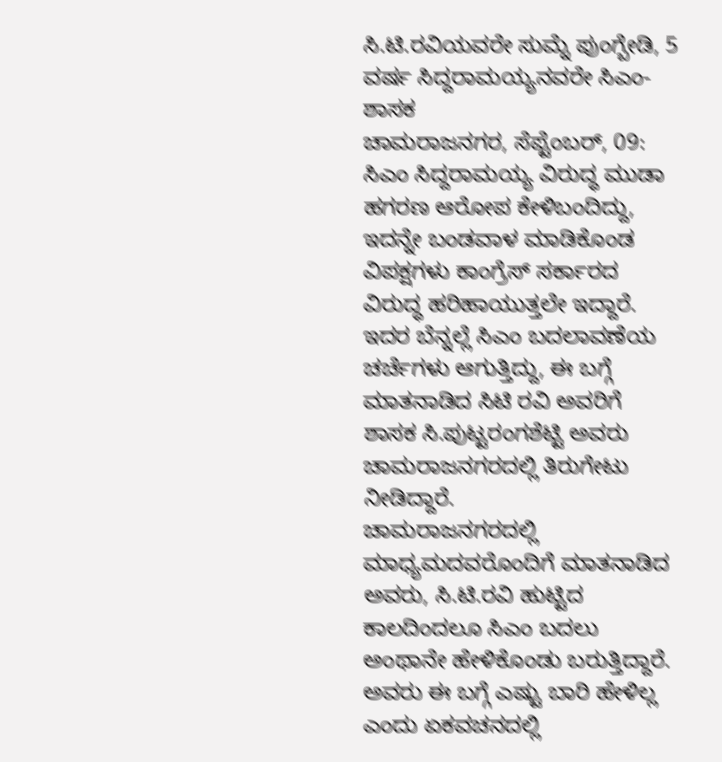ಸಿ.ಟಿ.ರವಿಯವರೇ ಸುಮ್ನೆ ಪುಂಗ್ಬೇಡಿ, 5 ವರ್ಷ ಸಿದ್ದರಾಮಯ್ಯನವರೇ ಸಿಎಂ-ಶಾಸಕ
ಚಾಮರಾಜನಗರ, ಸೆಪ್ಟೆಂಬರ್, 09: ಸಿಎಂ ಸಿದ್ದರಾಮಯ್ಯ ವಿರುದ್ಧ ಮುಡಾ ಹಗರಣ ಆರೋಪ ಕೇಳಿಬಂದಿದ್ದು, ಇದನ್ನೇ ಬಂಡವಾಳ ಮಾಡಿಕೊಂಡ ವಿಪಕ್ಷಗಳು ಕಾಂಗ್ರೆಸ್ ಸರ್ಕಾರದ ವಿರುದ್ಧ ಹರಿಹಾಯುತ್ತಲೇ ಇದ್ದಾರೆ. ಇದರ ಬೆನ್ನಲ್ಲೆ ಸಿಎಂ ಬದಲಾವಣೆಯ ಚರ್ಚೆಗಳು ಆಗುತ್ತಿದ್ದು, ಈ ಬಗ್ಗೆ ಮಾತನಾಡಿದ ಸಿಟಿ ರವಿ ಅವರಿಗೆ ಶಾಸಕ ಸಿ.ಪುಟ್ಟರಂಗಶೆಟ್ಟಿ ಅವರು ಚಾಮರಾಜನಗರದಲ್ಲಿ ತಿರುಗೇಟು ನೀಡಿದ್ದಾರೆ.
ಚಾಮರಾಜನಗರದಲ್ಲಿ ಮಾಧ್ಯಮದವರೊಂದಿಗೆ ಮಾತನಾಡಿದ ಅವರು, ಸಿ.ಟಿ.ರವಿ ಹುಟ್ಟಿದ ಕಾಲದಿಂದಲೂ ಸಿಎಂ ಬದಲು ಅಂಥಾನೇ ಹೇಳಿಕೊಂಡು ಬರುತ್ತಿದ್ದಾರೆ. ಅವರು ಈ ಬಗ್ಗೆ ಎಷ್ಟು ಬಾರಿ ಹೇಳಿಲ್ಲ ಎಂದು ಏಕವಚನದಲ್ಲಿ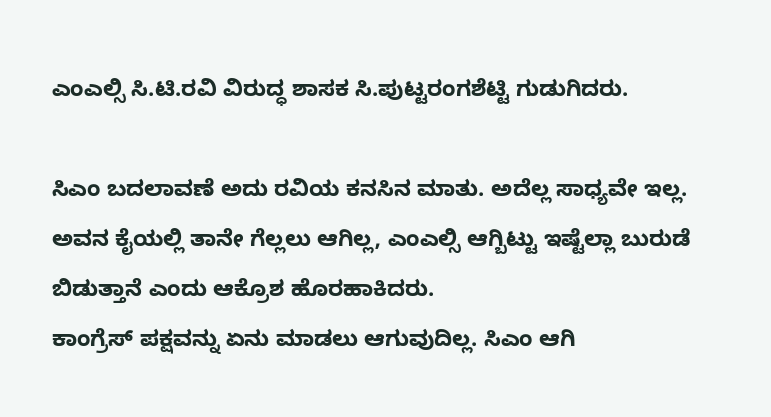ಎಂಎಲ್ಸಿ ಸಿ.ಟಿ.ರವಿ ವಿರುದ್ಧ ಶಾಸಕ ಸಿ.ಪುಟ್ಟರಂಗಶೆಟ್ಟಿ ಗುಡುಗಿದರು.

ಸಿಎಂ ಬದಲಾವಣೆ ಅದು ರವಿಯ ಕನಸಿನ ಮಾತು. ಅದೆಲ್ಲ ಸಾಧ್ಯವೇ ಇಲ್ಲ. ಅವನ ಕೈಯಲ್ಲಿ ತಾನೇ ಗೆಲ್ಲಲು ಆಗಿಲ್ಲ, ಎಂಎಲ್ಸಿ ಆಗ್ಬಿಟ್ಟು ಇಷ್ಟೆಲ್ಲಾ ಬುರುಡೆ ಬಿಡುತ್ತಾನೆ ಎಂದು ಆಕ್ರೊಶ ಹೊರಹಾಕಿದರು.
ಕಾಂಗ್ರೆಸ್ ಪಕ್ಷವನ್ನು ಏನು ಮಾಡಲು ಆಗುವುದಿಲ್ಲ. ಸಿಎಂ ಆಗಿ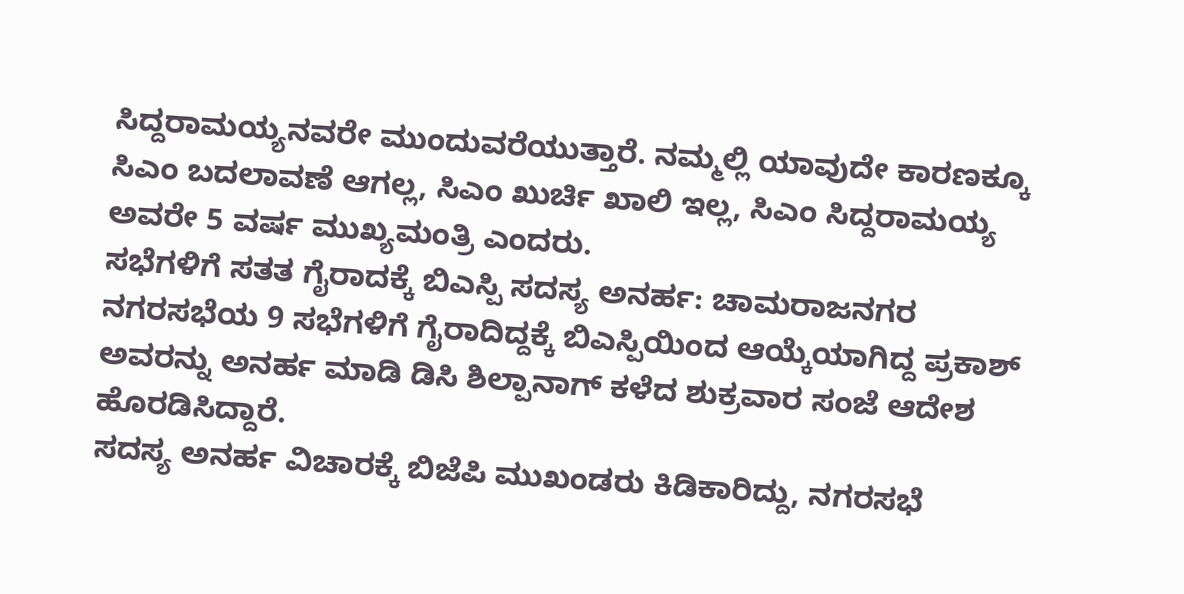ಸಿದ್ದರಾಮಯ್ಯನವರೇ ಮುಂದುವರೆಯುತ್ತಾರೆ. ನಮ್ಮಲ್ಲಿ ಯಾವುದೇ ಕಾರಣಕ್ಕೂ ಸಿಎಂ ಬದಲಾವಣೆ ಆಗಲ್ಲ, ಸಿಎಂ ಖುರ್ಚಿ ಖಾಲಿ ಇಲ್ಲ, ಸಿಎಂ ಸಿದ್ದರಾಮಯ್ಯ ಅವರೇ 5 ವರ್ಷ ಮುಖ್ಯಮಂತ್ರಿ ಎಂದರು.
ಸಭೆಗಳಿಗೆ ಸತತ ಗೈರಾದಕ್ಕೆ ಬಿಎಸ್ಪಿ ಸದಸ್ಯ ಅನರ್ಹ: ಚಾಮರಾಜನಗರ ನಗರಸಭೆಯ 9 ಸಭೆಗಳಿಗೆ ಗೈರಾದಿದ್ದಕ್ಕೆ ಬಿಎಸ್ಪಿಯಿಂದ ಆಯ್ಕೆಯಾಗಿದ್ದ ಪ್ರಕಾಶ್ ಅವರನ್ನು ಅನರ್ಹ ಮಾಡಿ ಡಿಸಿ ಶಿಲ್ಪಾನಾಗ್ ಕಳೆದ ಶುಕ್ರವಾರ ಸಂಜೆ ಆದೇಶ ಹೊರಡಿಸಿದ್ದಾರೆ.
ಸದಸ್ಯ ಅನರ್ಹ ವಿಚಾರಕ್ಕೆ ಬಿಜೆಪಿ ಮುಖಂಡರು ಕಿಡಿಕಾರಿದ್ದು, ನಗರಸಭೆ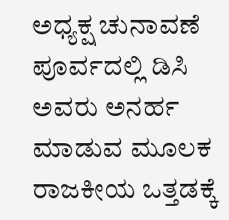ಅಧ್ಯಕ್ಷ ಚುನಾವಣೆ ಪೂರ್ವದಲ್ಲಿ ಡಿಸಿ ಅವರು ಅನರ್ಹ ಮಾಡುವ ಮೂಲಕ ರಾಜಕೀಯ ಒತ್ತಡಕ್ಕೆ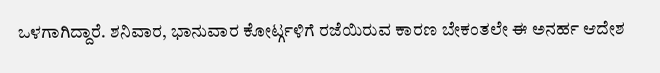ಒಳಗಾಗಿದ್ದಾರೆ. ಶನಿವಾರ, ಭಾನುವಾರ ಕೋರ್ಟ್ಗಳಿಗೆ ರಜೆಯಿರುವ ಕಾರಣ ಬೇಕಂತಲೇ ಈ ಅನರ್ಹ ಆದೇಶ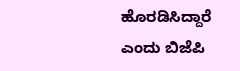ಹೊರಡಿಸಿದ್ದಾರೆ ಎಂದು ಬಿಜೆಪಿ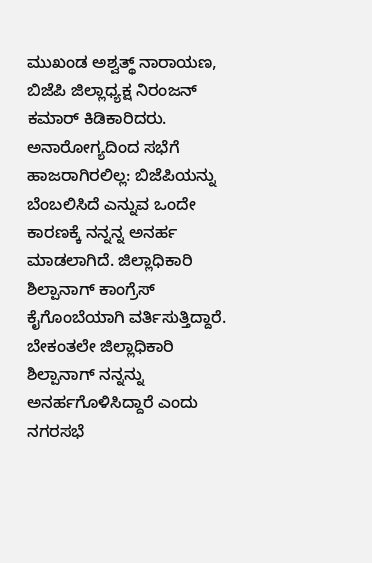ಮುಖಂಡ ಅಶ್ವತ್ಥ್ ನಾರಾಯಣ, ಬಿಜೆಪಿ ಜಿಲ್ಲಾಧ್ಯಕ್ಷ ನಿರಂಜನ್ ಕಮಾರ್ ಕಿಡಿಕಾರಿದರು.
ಅನಾರೋಗ್ಯದಿಂದ ಸಭೆಗೆ ಹಾಜರಾಗಿರಲಿಲ್ಲ: ಬಿಜೆಪಿಯನ್ನು ಬೆಂಬಲಿಸಿದೆ ಎನ್ನುವ ಒಂದೇ ಕಾರಣಕ್ಕೆ ನನ್ನನ್ನ ಅನರ್ಹ ಮಾಡಲಾಗಿದೆ. ಜಿಲ್ಲಾಧಿಕಾರಿ ಶಿಲ್ಪಾನಾಗ್ ಕಾಂಗ್ರೆಸ್ ಕೈಗೊಂಬೆಯಾಗಿ ವರ್ತಿಸುತ್ತಿದ್ದಾರೆ. ಬೇಕಂತಲೇ ಜಿಲ್ಲಾಧಿಕಾರಿ ಶಿಲ್ಪಾನಾಗ್ ನನ್ನನ್ನು ಅನರ್ಹಗೊಳಿಸಿದ್ದಾರೆ ಎಂದು ನಗರಸಭೆ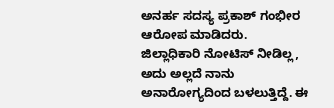ಅನರ್ಹ ಸದಸ್ಯ ಪ್ರಕಾಶ್ ಗಂಭೀರ ಆರೋಪ ಮಾಡಿದರು.
ಜಿಲ್ಲಾಧಿಕಾರಿ ನೋಟಿಸ್ ನೀಡಿಲ್ಲ, ಅದು ಅಲ್ಲದೆ ನಾನು ಅನಾರೋಗ್ಯದಿಂದ ಬಳಲುತ್ತಿದ್ದೆ. ಈ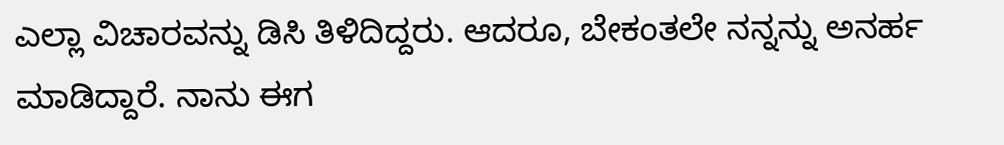ಎಲ್ಲಾ ವಿಚಾರವನ್ನು ಡಿಸಿ ತಿಳಿದಿದ್ದರು. ಆದರೂ, ಬೇಕಂತಲೇ ನನ್ನನ್ನು ಅನರ್ಹ ಮಾಡಿದ್ದಾರೆ. ನಾನು ಈಗ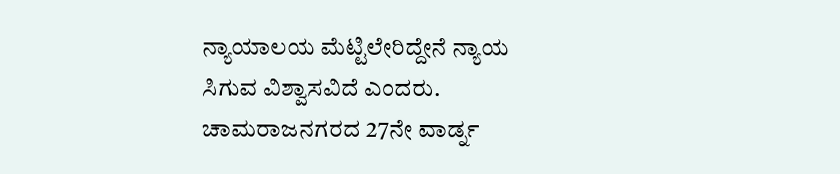ನ್ಯಾಯಾಲಯ ಮೆಟ್ಟಿಲೇರಿದ್ದೇನೆ ನ್ಯಾಯ ಸಿಗುವ ವಿಶ್ವಾಸವಿದೆ ಎಂದರು.
ಚಾಮರಾಜನಗರದ 27ನೇ ವಾರ್ಡ್ನ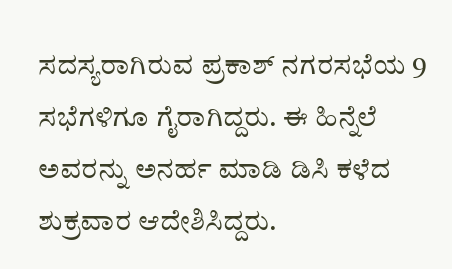ಸದಸ್ಯರಾಗಿರುವ ಪ್ರಕಾಶ್ ನಗರಸಭೆಯ 9 ಸಭೆಗಳಿಗೂ ಗೈರಾಗಿದ್ದರು. ಈ ಹಿನ್ನೆಲೆ ಅವರನ್ನು ಅನರ್ಹ ಮಾಡಿ ಡಿಸಿ ಕಳೆದ ಶುಕ್ರವಾರ ಆದೇಶಿಸಿದ್ದರು.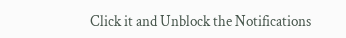Click it and Unblock the Notifications